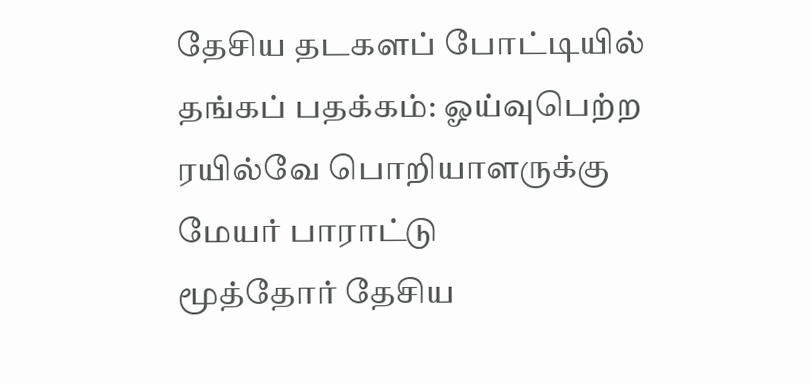தேசிய தடகளப் போட்டியில் தங்கப் பதக்கம்: ஓய்வுபெற்ற ரயில்வே பொறியாளருக்கு மேயர் பாராட்டு
மூத்தோர் தேசிய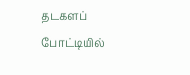தடகளப் போட்டியில்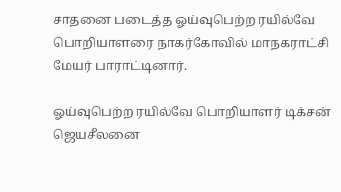சாதனை படைத்த ஓய்வுபெற்ற ரயில்வே பொறியாளரை நாகர்கோவில் மாநகராட்சி மேயர் பாராட்டினார்.

ஓய்வுபெற்ற ரயில்வே பொறியாளர் டிக்சன் ஜெயசீலனை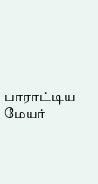பாராட்டிய மேயர்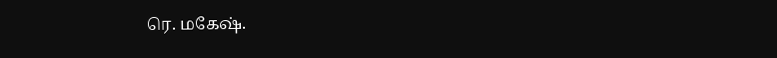ரெ. மகேஷ்.